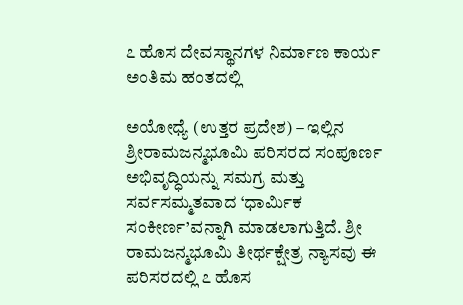೭ ಹೊಸ ದೇವಸ್ಥಾನಗಳ ನಿರ್ಮಾಣ ಕಾರ್ಯ ಅಂತಿಮ ಹಂತದಲ್ಲಿ

ಅಯೋಧ್ಯೆ (ಉತ್ತರ ಪ್ರದೇಶ) – ಇಲ್ಲಿನ ಶ್ರೀರಾಮಜನ್ಮಭೂಮಿ ಪರಿಸರದ ಸಂಪೂರ್ಣ ಅಭಿವೃದ್ಧಿಯನ್ನು ಸಮಗ್ರ ಮತ್ತು ಸರ್ವಸಮ್ಮತವಾದ ‘ಧಾರ್ಮಿಕ ಸಂಕೀರ್ಣ’ವನ್ನಾಗಿ ಮಾಡಲಾಗುತ್ತಿದೆ. ಶ್ರೀ ರಾಮಜನ್ಮಭೂಮಿ ತೀರ್ಥಕ್ಷೇತ್ರ ನ್ಯಾಸವು ಈ ಪರಿಸರದಲ್ಲಿ ೭ ಹೊಸ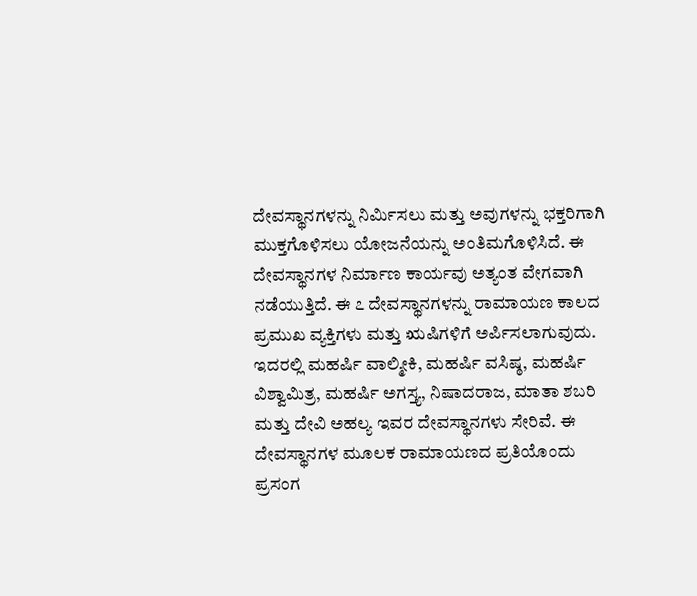ದೇವಸ್ಥಾನಗಳನ್ನು ನಿರ್ಮಿಸಲು ಮತ್ತು ಅವುಗಳನ್ನು ಭಕ್ತರಿಗಾಗಿ ಮುಕ್ತಗೊಳಿಸಲು ಯೋಜನೆಯನ್ನು ಅಂತಿಮಗೊಳಿಸಿದೆ. ಈ ದೇವಸ್ಥಾನಗಳ ನಿರ್ಮಾಣ ಕಾರ್ಯವು ಅತ್ಯಂತ ವೇಗವಾಗಿ ನಡೆಯುತ್ತಿದೆ. ಈ ೭ ದೇವಸ್ಥಾನಗಳನ್ನು ರಾಮಾಯಣ ಕಾಲದ ಪ್ರಮುಖ ವ್ಯಕ್ತಿಗಳು ಮತ್ತು ಋಷಿಗಳಿಗೆ ಅರ್ಪಿಸಲಾಗುವುದು. ಇದರಲ್ಲಿ ಮಹರ್ಷಿ ವಾಲ್ಮೀಕಿ, ಮಹರ್ಷಿ ವಸಿಷ್ಠ, ಮಹರ್ಷಿ ವಿಶ್ವಾಮಿತ್ರ, ಮಹರ್ಷಿ ಅಗಸ್ತ್ಯ, ನಿಷಾದರಾಜ, ಮಾತಾ ಶಬರಿ ಮತ್ತು ದೇವಿ ಅಹಲ್ಯ ಇವರ ದೇವಸ್ಥಾನಗಳು ಸೇರಿವೆ. ಈ ದೇವಸ್ಥಾನಗಳ ಮೂಲಕ ರಾಮಾಯಣದ ಪ್ರತಿಯೊಂದು ಪ್ರಸಂಗ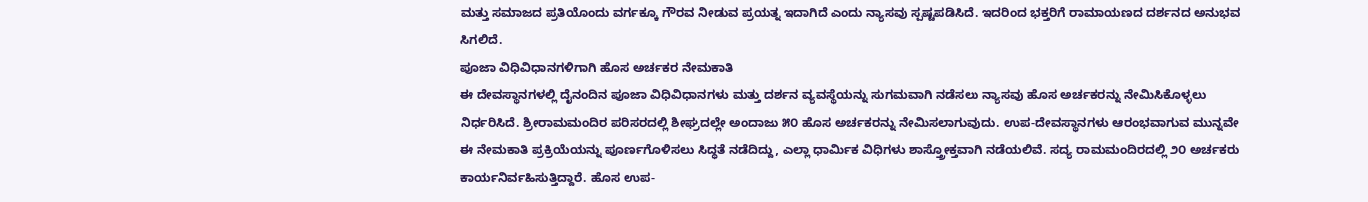ಮತ್ತು ಸಮಾಜದ ಪ್ರತಿಯೊಂದು ವರ್ಗಕ್ಕೂ ಗೌರವ ನೀಡುವ ಪ್ರಯತ್ನ ಇದಾಗಿದೆ ಎಂದು ನ್ಯಾಸವು ಸ್ಪಷ್ಟಪಡಿಸಿದೆ. ಇದರಿಂದ ಭಕ್ತರಿಗೆ ರಾಮಾಯಣದ ದರ್ಶನದ ಅನುಭವ ಸಿಗಲಿದೆ.
ಪೂಜಾ ವಿಧಿವಿಧಾನಗಳಿಗಾಗಿ ಹೊಸ ಅರ್ಚಕರ ನೇಮಕಾತಿ
ಈ ದೇವಸ್ಥಾನಗಳಲ್ಲಿ ದೈನಂದಿನ ಪೂಜಾ ವಿಧಿವಿಧಾನಗಳು ಮತ್ತು ದರ್ಶನ ವ್ಯವಸ್ಥೆಯನ್ನು ಸುಗಮವಾಗಿ ನಡೆಸಲು ನ್ಯಾಸವು ಹೊಸ ಅರ್ಚಕರನ್ನು ನೇಮಿಸಿಕೊಳ್ಳಲು ನಿರ್ಧರಿಸಿದೆ. ಶ್ರೀರಾಮಮಂದಿರ ಪರಿಸರದಲ್ಲಿ ಶೀಘ್ರದಲ್ಲೇ ಅಂದಾಜು ೫೦ ಹೊಸ ಅರ್ಚಕರನ್ನು ನೇಮಿಸಲಾಗುವುದು. ಉಪ-ದೇವಸ್ಥಾನಗಳು ಆರಂಭವಾಗುವ ಮುನ್ನವೇ ಈ ನೇಮಕಾತಿ ಪ್ರಕ್ರಿಯೆಯನ್ನು ಪೂರ್ಣಗೊಳಿಸಲು ಸಿದ್ಧತೆ ನಡೆದಿದ್ದು, ಎಲ್ಲಾ ಧಾರ್ಮಿಕ ವಿಧಿಗಳು ಶಾಸ್ತ್ರೋಕ್ತವಾಗಿ ನಡೆಯಲಿವೆ. ಸದ್ಯ ರಾಮಮಂದಿರದಲ್ಲಿ ೨೦ ಅರ್ಚಕರು ಕಾರ್ಯನಿರ್ವಹಿಸುತ್ತಿದ್ದಾರೆ. ಹೊಸ ಉಪ-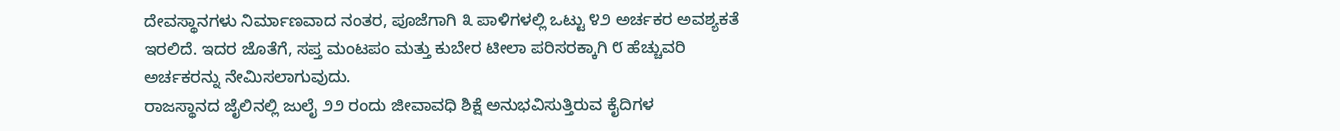ದೇವಸ್ಥಾನಗಳು ನಿರ್ಮಾಣವಾದ ನಂತರ, ಪೂಜೆಗಾಗಿ ೩ ಪಾಳಿಗಳಲ್ಲಿ ಒಟ್ಟು ೪೨ ಅರ್ಚಕರ ಅವಶ್ಯಕತೆ ಇರಲಿದೆ. ಇದರ ಜೊತೆಗೆ, ಸಪ್ತ ಮಂಟಪಂ ಮತ್ತು ಕುಬೇರ ಟೀಲಾ ಪರಿಸರಕ್ಕಾಗಿ ೮ ಹೆಚ್ಚುವರಿ ಅರ್ಚಕರನ್ನು ನೇಮಿಸಲಾಗುವುದು.
ರಾಜಸ್ಥಾನದ ಜೈಲಿನಲ್ಲಿ ಜುಲೈ ೨೨ ರಂದು ಜೀವಾವಧಿ ಶಿಕ್ಷೆ ಅನುಭವಿಸುತ್ತಿರುವ ಕೈದಿಗಳ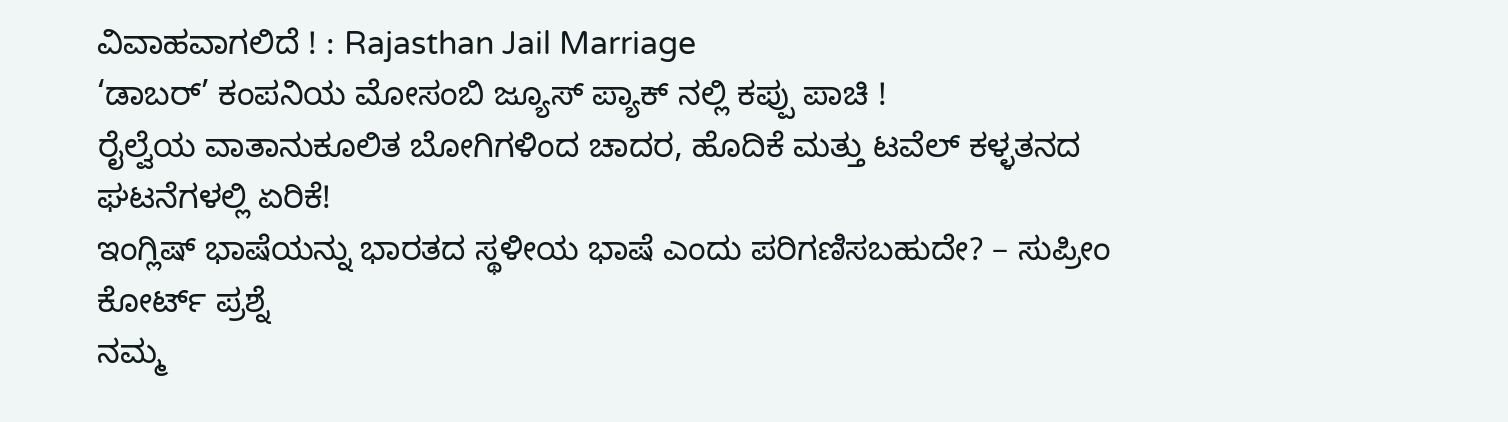ವಿವಾಹವಾಗಲಿದೆ ! : Rajasthan Jail Marriage
‘ಡಾಬರ್’ ಕಂಪನಿಯ ಮೋಸಂಬಿ ಜ್ಯೂಸ್ ಪ್ಯಾಕ್ ನಲ್ಲಿ ಕಪ್ಪು ಪಾಚಿ !
ರೈಲ್ವೆಯ ವಾತಾನುಕೂಲಿತ ಬೋಗಿಗಳಿಂದ ಚಾದರ, ಹೊದಿಕೆ ಮತ್ತು ಟವೆಲ್ ಕಳ್ಳತನದ ಘಟನೆಗಳಲ್ಲಿ ಏರಿಕೆ!
ಇಂಗ್ಲಿಷ್ ಭಾಷೆಯನ್ನು ಭಾರತದ ಸ್ಥಳೀಯ ಭಾಷೆ ಎಂದು ಪರಿಗಣಿಸಬಹುದೇ? – ಸುಪ್ರೀಂ ಕೋರ್ಟ್ ಪ್ರಶ್ನೆ
ನಮ್ಮ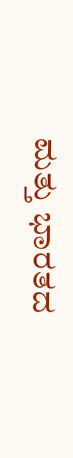ಮತ್ತು ಭಾರತದ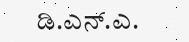ಡಿ.ಎನ್.ಎ.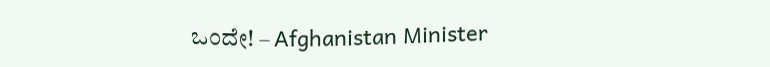ಒಂದೇ! – Afghanistan Minister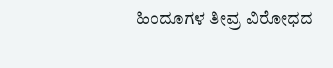ಹಿಂದೂಗಳ ತೀವ್ರ ವಿರೋಧದ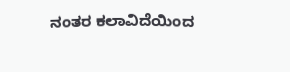ನಂತರ ಕಲಾವಿದೆಯಿಂದ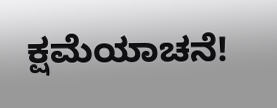ಕ್ಷಮೆಯಾಚನೆ!